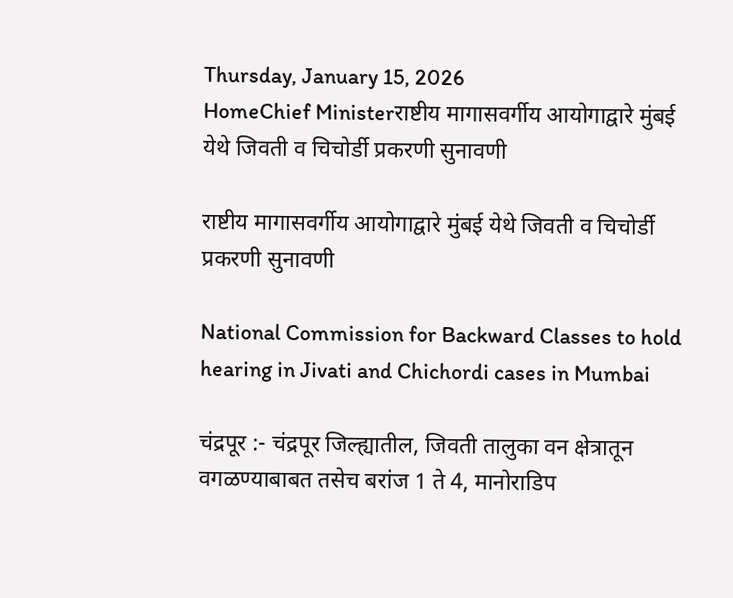Thursday, January 15, 2026
HomeChief Ministerराष्टीय मागासवर्गीय आयोगाद्वारे मुंबई येथे जिवती व चिचोर्डी प्रकरणी सुनावणी

राष्टीय मागासवर्गीय आयोगाद्वारे मुंबई येथे जिवती व चिचोर्डी प्रकरणी सुनावणी

National Commission for Backward Classes to hold hearing in Jivati and Chichordi cases in Mumbai

चंद्रपूर :- चंद्रपूर जिल्ह्यातील, जिवती तालुका वन क्षेत्रातून वगळण्याबाबत तसेच बरांज 1 ते 4, मानोराडिप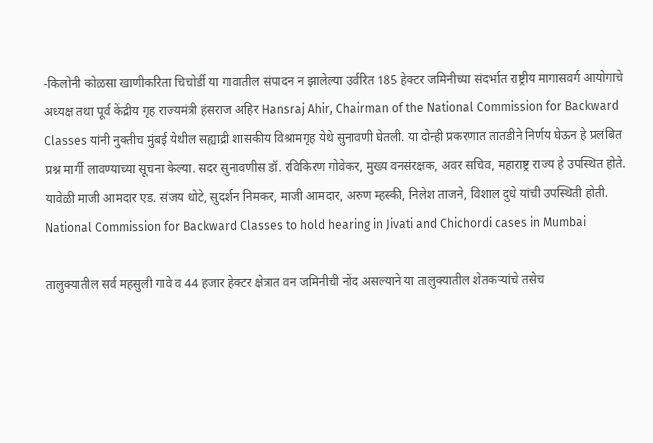-किलोनी कोळसा खाणीकरिता चिचोर्डी या गावातील संपादन न झालेल्या उर्वरित 185 हेक्टर जमिनीच्या संदर्भात राष्ट्रीय मागासवर्ग आयोगाचे अध्यक्ष तथा पूर्व केंद्रीय गृह राज्यमंत्री हंसराज अहिर Hansraj Ahir, Chairman of the National Commission for Backward Classes यांनी नुक्तीच मुंबई येथील सह्याद्री शासकीय विश्रामगृह येथे सुनावणी घेतली. या दोन्ही प्रकरणात तातडीने निर्णय घेऊन हे प्रलंबित प्रश्न मार्गी लावण्याच्या सूचना केल्या. सदर सुनावणीस डॉ. रविकिरण गोवेकर, मुख्य वनसंरक्षक, अवर सचिव, महाराष्ट्र राज्य हे उपस्थित होते. यावेळी माजी आमदार एड. संजय धोटे, सुदर्शन निमकर, माजी आमदार, अरुण म्हस्की, निलेश ताजने, विशाल दुधे यांची उपस्थिती होती. National Commission for Backward Classes to hold hearing in Jivati and Chichordi cases in Mumbai

तालुक्यातील सर्व महसुली गावे व 44 हजार हेक्टर क्षेत्रात वन जमिनीची नोंद असल्याने या तालुक्यातील शेतकऱ्यांचे तसेच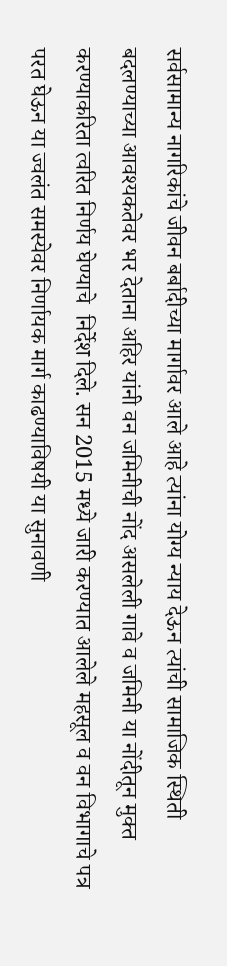सर्वसामान्य नागरिकांचे जीवन बर्बादीच्या मार्गावर आले आहे त्यांना योग्य न्याय देऊन त्यांची सामाजिक स्थिती बदलण्याच्या आवश्यकतेवर भर देताना अहिर यांनी वन जमिनीची नोंद असलेली गावे व जमिनी या नोंदीतून मुक्त करण्याकरिता त्वरित निर्णय घेण्याचे  निर्देश दिले. सन 2015 मध्ये जारी करण्यात आलेले महसूल व वन विभागाचे पत्र परत घेऊन या ज्वलंत समस्येवर निर्णायक मार्ग काढण्याविषयी या सुनावणी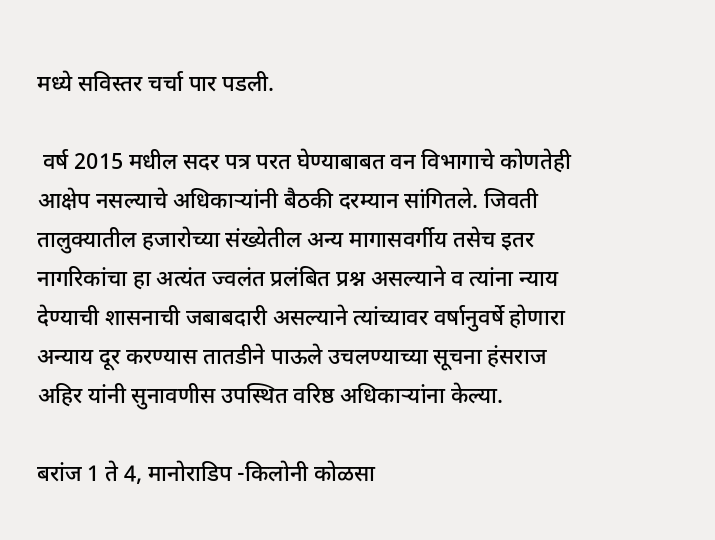मध्ये सविस्तर चर्चा पार पडली.

 वर्ष 2015 मधील सदर पत्र परत घेण्याबाबत वन विभागाचे कोणतेही आक्षेप नसल्याचे अधिकाऱ्यांनी बैठकी दरम्यान सांगितले. जिवती तालुक्यातील हजारोच्या संख्येतील अन्य मागासवर्गीय तसेच इतर नागरिकांचा हा अत्यंत ज्वलंत प्रलंबित प्रश्न असल्याने व त्यांना न्याय देण्याची शासनाची जबाबदारी असल्याने त्यांच्यावर वर्षानुवर्षे होणारा अन्याय दूर करण्यास तातडीने पाऊले उचलण्याच्या सूचना हंसराज अहिर यांनी सुनावणीस उपस्थित वरिष्ठ अधिकाऱ्यांना केल्या.

बरांज 1 ते 4, मानोराडिप -किलोनी कोळसा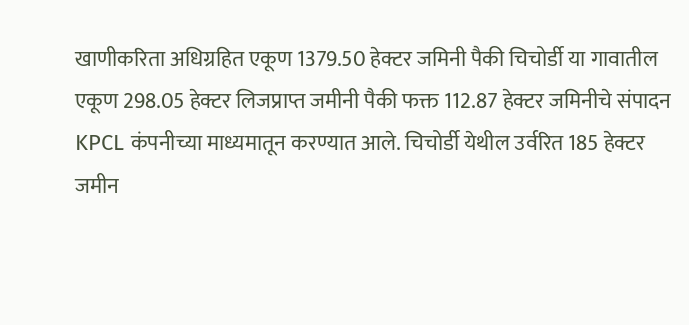खाणीकरिता अधिग्रहित एकूण 1379.50 हेक्टर जमिनी पैकी चिचोर्डी या गावातील एकूण 298.05 हेक्टर लिजप्राप्त जमीनी पैकी फक्त 112.87 हेक्टर जमिनीचे संपादन KPCL कंपनीच्या माध्यमातून करण्यात आले. चिचोर्डी येथील उर्वरित 185 हेक्टर जमीन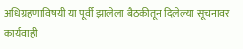अधिग्रहणाविषयी या पूर्वी झालेला बैठकीतून दिलेल्या सूचनावर कार्यवाही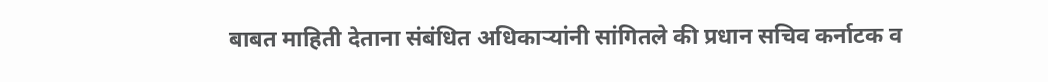बाबत माहिती देताना संबंधित अधिकाऱ्यांनी सांगितले की प्रधान सचिव कर्नाटक व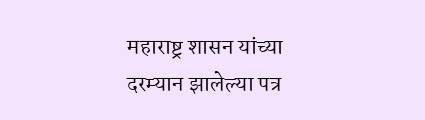महाराष्ट्र शासन यांच्या दरम्यान झालेल्या पत्र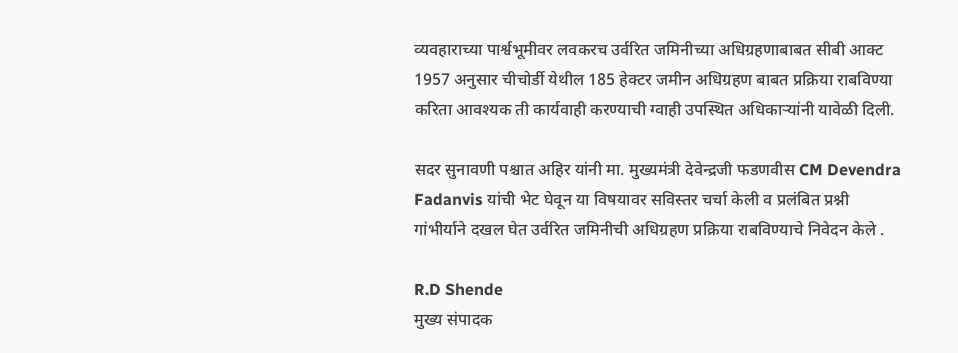व्यवहाराच्या पार्श्वभूमीवर लवकरच उर्वरित जमिनीच्या अधिग्रहणाबाबत सीबी आक्ट 1957 अनुसार चीचोर्डी येथील 185 हेक्टर जमीन अधिग्रहण बाबत प्रक्रिया राबविण्या करिता आवश्यक ती कार्यवाही करण्याची ग्वाही उपस्थित अधिकाऱ्यांनी यावेळी दिली.

सदर सुनावणी पश्चात अहिर यांनी मा. मुख्यमंत्री देवेन्द्रजी फडणवीस CM Devendra Fadanvis यांची भेट घेवून या विषयावर सविस्तर चर्चा केली व प्रलंबित प्रश्नी गांभीर्याने दखल घेत उर्वरित जमिनीची अधिग्रहण प्रक्रिया राबविण्याचे निवेदन केले .

R.D Shende
मुख्य संपादक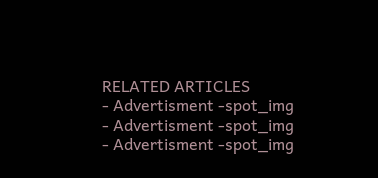RELATED ARTICLES
- Advertisment -spot_img
- Advertisment -spot_img
- Advertisment -spot_img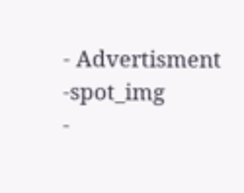- Advertisment -spot_img
-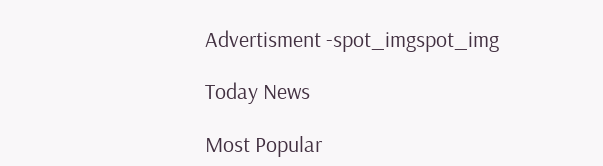Advertisment -spot_imgspot_img

Today News

Most Popular